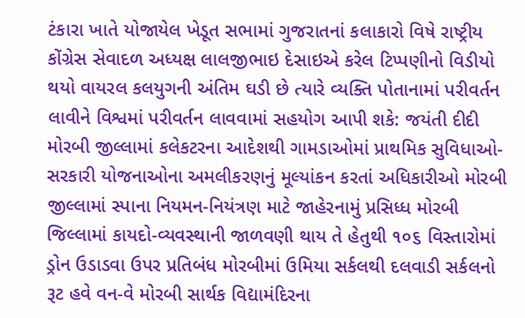ટંકારા ખાતે યોજાયેલ ખેડૂત સભામાં ગુજરાતનાં કલાકારો વિષે રાષ્ટ્રીય કોંગ્રેસ સેવાદળ અધ્યક્ષ લાલજીભાઇ દેસાઇએ કરેલ ટિપ્પણીનો વિડીયો થયો વાયરલ કલયુગની અંતિમ ઘડી છે ત્યારે વ્યક્તિ પોતાનામાં પરીવર્તન લાવીને વિશ્વમાં પરીવર્તન લાવવામાં સહયોગ આપી શકે: જયંતી દીદી મોરબી જીલ્લામાં કલેકટરના આદેશથી ગામડાઓમાં પ્રાથમિક સુવિધાઓ-સરકારી યોજનાઓના અમલીકરણનું મૂલ્યાંકન કરતાં અધિકારીઓ મોરબી જીલ્લામાં સ્પાના નિયમન-નિયંત્રણ માટે જાહેરનામું પ્રસિધ્ધ મોરબી જિલ્લામાં કાયદો-વ્યવસ્થાની જાળવણી થાય તે હેતુથી ૧૦૬ વિસ્તારોમાં ડ્રોન ઉડાડવા ઉપર પ્રતિબંધ મોરબીમાં ઉમિયા સર્કલથી દલવાડી સર્કલનો રૂટ હવે વન-વે મોરબી સાર્થક વિદ્યામંદિરના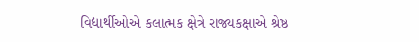વિદ્યાર્થીઓએ કલાત્મક ક્ષેત્રે રાજ્યકક્ષાએ શ્રેષ્ઠ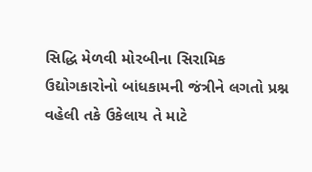સિદ્ધિ મેળવી મોરબીના સિરામિક ઉદ્યોગકારોનો બાંધકામની જંત્રીને લગતો પ્રશ્ન વહેલી તકે ઉકેલાય તે માટે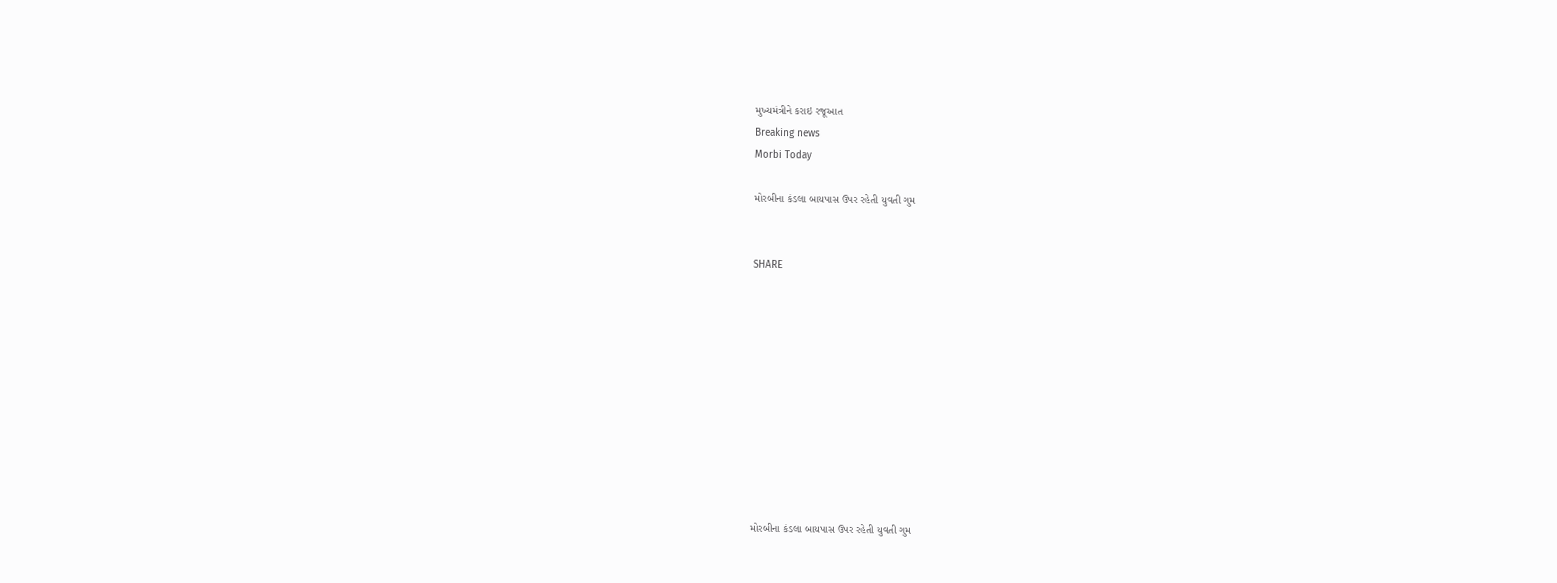મુખ્યમંત્રીને કરાઇ રજૂઆત
Breaking news
Morbi Today

મોરબીના કંડલા બાયપાસ ઉપર રહેતી યુવતી ગુમ


SHARE











મોરબીના કંડલા બાયપાસ ઉપર રહેતી યુવતી ગુમ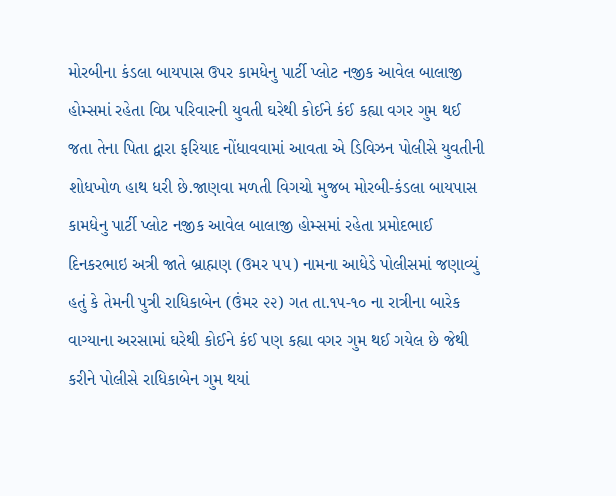મોરબીના કંડલા બાયપાસ ઉપર કામધેનુ પાર્ટી પ્લોટ નજીક આવેલ બાલાજી હોમ્સમાં રહેતા વિપ્ર પરિવારની યુવતી ઘરેથી કોઈને કંઈ કહ્યા વગર ગુમ થઈ જતા તેના પિતા દ્વારા ફરિયાદ નોંધાવવામાં આવતા એ ડિવિઝન પોલીસે યુવતીની શોધખોળ હાથ ધરી છે.જાણવા મળતી વિગચો મુજબ મોરબી-કંડલા બાયપાસ કામધેનુ પાર્ટી પ્લોટ નજીક આવેલ બાલાજી હોમ્સમાં રહેતા પ્રમોદભાઈ દિનકરભાઇ અત્રી જાતે બ્રાહ્મણ (ઉમર ૫૫) નામના આધેડે પોલીસમાં જણાવ્યું હતું કે તેમની પુત્રી રાધિકાબેન (ઉંમર ૨૨) ગત તા.૧૫-૧૦ ના રાત્રીના બારેક વાગ્યાના અરસામાં ઘરેથી કોઈને કંઈ પણ કહ્યા વગર ગુમ થઈ ગયેલ છે જેથી કરીને પોલીસે રાધિકાબેન ગુમ થયાં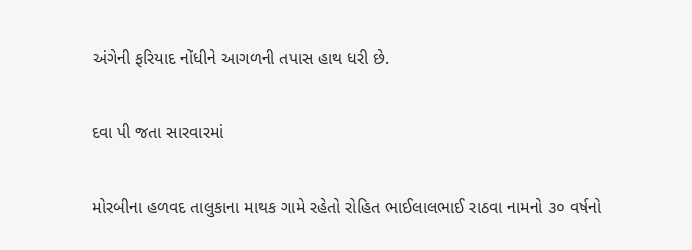અંગેની ફરિયાદ નોંધીને આગળની તપાસ હાથ ધરી છે.

દવા પી જતા સારવારમાં

મોરબીના હળવદ તાલુકાના માથક ગામે રહેતો રોહિત ભાઈલાલભાઈ રાઠવા નામનો ૩૦ વર્ષનો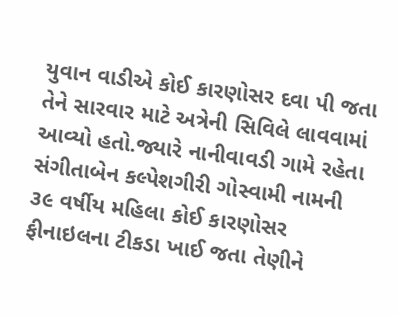યુવાન વાડીએ કોઈ કારણોસર દવા પી જતા તેને સારવાર માટે અત્રેની સિવિલે લાવવામાં આવ્યો હતો.જ્યારે નાનીવાવડી ગામે રહેતા સંગીતાબેન કલ્પેશગીરી ગોસ્વામી નામની ૩૯ વર્ષીય મહિલા કોઈ કારણોસર ફીનાઇલના ટીકડા ખાઈ જતા તેણીને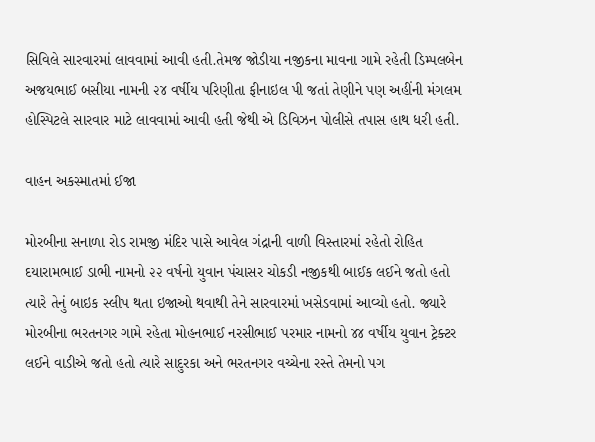સિવિલે સારવારમાં લાવવામાં આવી હતી.તેમજ જોડીયા નજીકના માવના ગામે રહેતી ડિમ્પલબેન અજયભાઈ બસીયા નામની ૨૪ વર્ષીય પરિણીતા ફીનાઇલ પી જતાં તેણીને પણ અહીંની મંગલમ હોસ્પિટલે સારવાર માટે લાવવામાં આવી હતી જેથી એ ડિવિઝન પોલીસે તપાસ હાથ ધરી હતી.

વાહન અકસ્માતમાં ઈજા

મોરબીના સનાળા રોડ રામજી મંદિર પાસે આવેલ ગંદ્રાની વાળી વિસ્તારમાં રહેતો રોહિત દયારામભાઈ ડાભી નામનો ૨૨ વર્ષનો યુવાન પંચાસર ચોકડી નજીકથી બાઈક લઈને જતો હતો ત્યારે તેનું બાઇક સ્લીપ થતા ઇજાઓ થવાથી તેને સારવારમાં ખસેડવામાં આવ્યો હતો. જ્યારે મોરબીના ભરતનગર ગામે રહેતા મોહનભાઈ નરસીભાઈ પરમાર નામનો ૪૪ વર્ષીય યુવાન ટ્રેક્ટર લઈને વાડીએ જતો હતો ત્યારે સાદુરકા અને ભરતનગર વચ્ચેના રસ્તે તેમનો પગ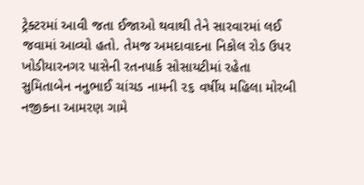ટ્રેક્ટરમાં આવી જતા ઈજાઓ થવાથી તેને સારવારમાં લઈ જવામાં આવ્યો હતો. તેમજ અમદાવાદના નિકોલ રોડ ઉપર ખોડીયારનગર પાસેની રતનપાર્ક સોસાયટીમાં રહેતા સુમિતાબેન નનુભાઈ ચાંચડ નામની ૨૬ વર્ષીય મહિલા મોરબી નજીકના આમરણ ગામે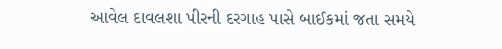આવેલ દાવલશા પીરની દરગાહ પાસે બાઈકમાં જતા સમયે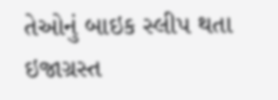તેઓનું બાઇક સ્લીપ થતા ઇજાગ્રસ્ત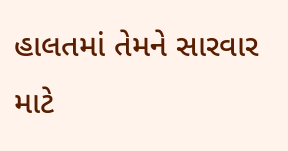હાલતમાં તેમને સારવાર માટે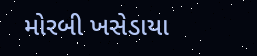મોરબી ખસેડાયા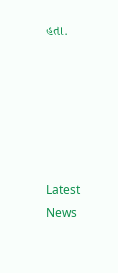હતા.






Latest News